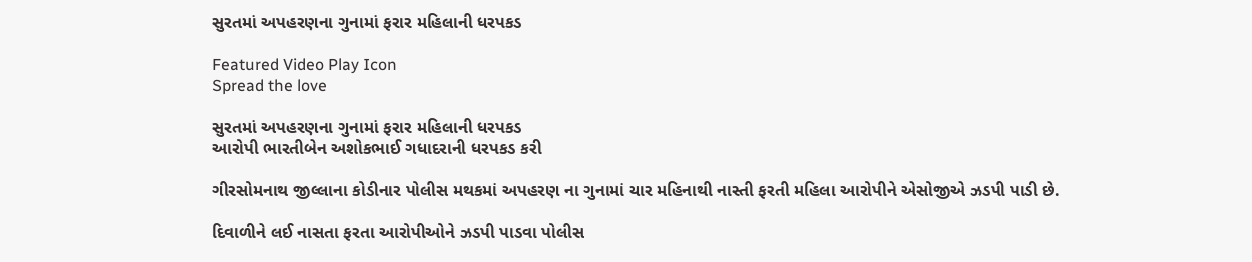સુરતમાં અપહરણના ગુનામાં ફરાર મહિલાની ધરપકડ

Featured Video Play Icon
Spread the love

સુરતમાં અપહરણના ગુનામાં ફરાર મહિલાની ધરપકડ
આરોપી ભારતીબેન અશોકભાઈ ગધાદરાની ધરપકડ કરી

ગીરસોમનાથ જીલ્લાના કોડીનાર પોલીસ મથકમાં અપહરણ ના ગુનામાં ચાર મહિનાથી નાસ્તી ફરતી મહિલા આરોપીને એસોજીએ ઝડપી પાડી છે.

દિવાળીને લઈ નાસતા ફરતા આરોપીઓને ઝડપી પાડવા પોલીસ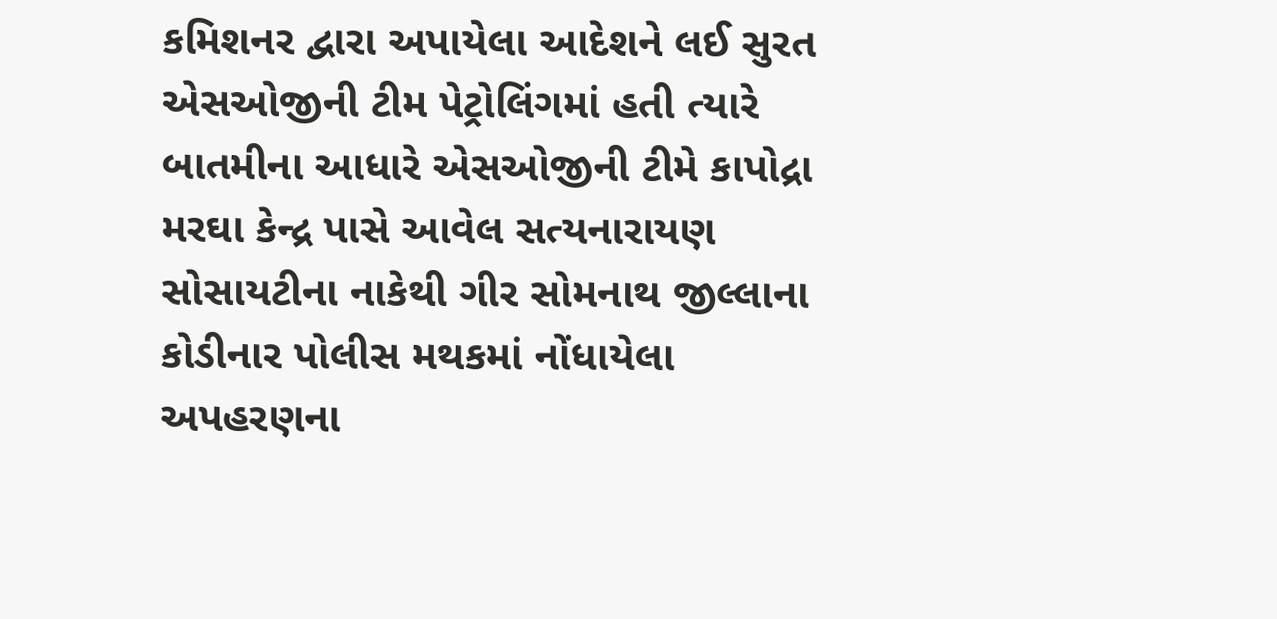કમિશનર દ્વારા અપાયેલા આદેશને લઈ સુરત એસઓજીની ટીમ પેટ્રોલિંગમાં હતી ત્યારે બાતમીના આધારે એસઓજીની ટીમે કાપોદ્રા મરઘા કેન્દ્ર પાસે આવેલ સત્યનારાયણ સોસાયટીના નાકેથી ગીર સોમનાથ જીલ્લાના કોડીનાર પોલીસ મથકમાં નોંધાયેલા અપહરણના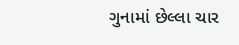ગુનામાં છેલ્લા ચાર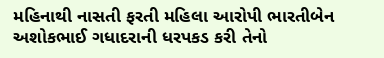મહિનાથી નાસતી ફરતી મહિલા આરોપી ભારતીબેન અશોકભાઈ ગધાદરાની ધરપકડ કરી તેનો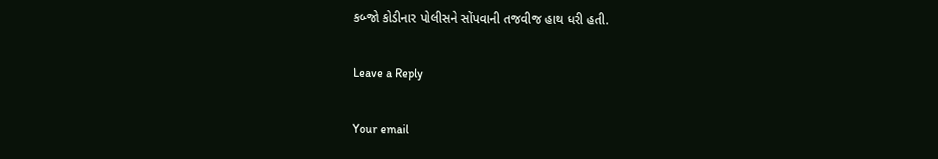કબ્જો કોડીનાર પોલીસને સોંપવાની તજવીજ હાથ ધરી હતી.

Leave a Reply

Your email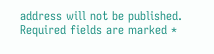address will not be published. Required fields are marked *